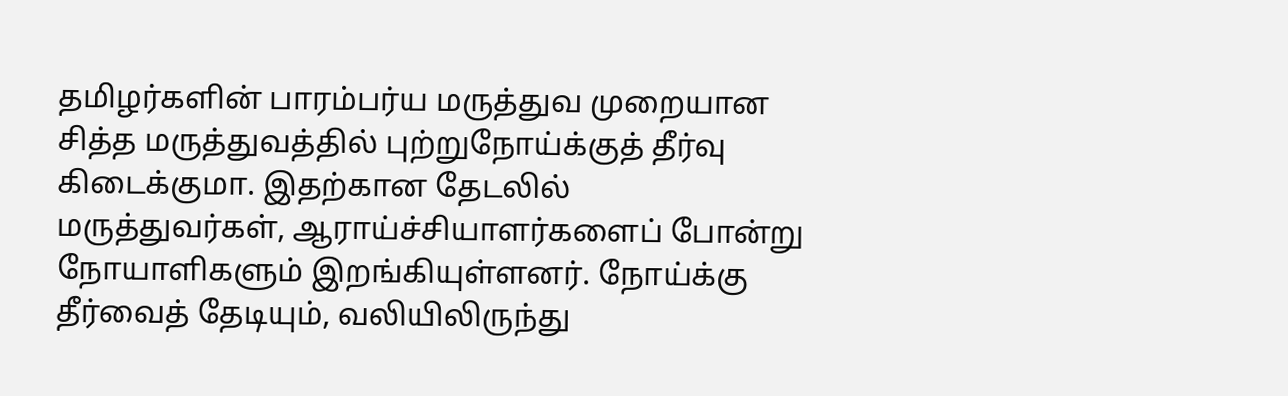தமிழர்களின் பாரம்பர்ய மருத்துவ முறையான சித்த மருத்துவத்தில் புற்றுநோய்க்குத் தீர்வு கிடைக்குமா. இதற்கான தேடலில் மருத்துவர்கள், ஆராய்ச்சியாளர்களைப் போன்று நோயாளிகளும் இறங்கியுள்ளனர். நோய்க்கு தீர்வைத் தேடியும், வலியிலிருந்து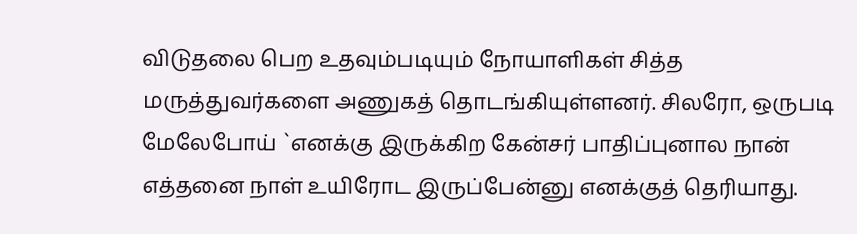விடுதலை பெற உதவும்படியும் நோயாளிகள் சித்த மருத்துவர்களை அணுகத் தொடங்கியுள்ளனர். சிலரோ, ஒருபடி மேலேபோய் `எனக்கு இருக்கிற கேன்சர் பாதிப்புனால நான் எத்தனை நாள் உயிரோட இருப்பேன்னு எனக்குத் தெரியாது.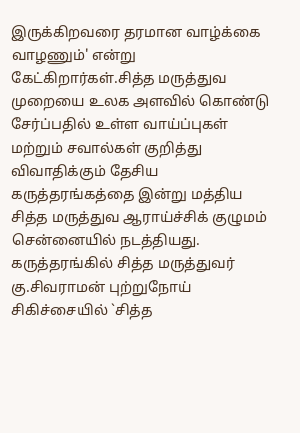இருக்கிறவரை தரமான வாழ்க்கை வாழணும்' என்று கேட்கிறார்கள்.சித்த மருத்துவ முறையை உலக அளவில் கொண்டு சேர்ப்பதில் உள்ள வாய்ப்புகள் மற்றும் சவால்கள் குறித்து விவாதிக்கும் தேசிய கருத்தரங்கத்தை இன்று மத்திய சித்த மருத்துவ ஆராய்ச்சிக் குழுமம் சென்னையில் நடத்தியது. கருத்தரங்கில் சித்த மருத்துவர் கு.சிவராமன் புற்றுநோய் சிகிச்சையில் `சித்த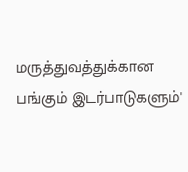மருத்துவத்துக்கான பங்கும் இடர்பாடுகளும்'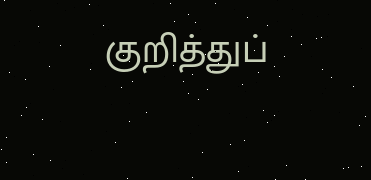குறித்துப்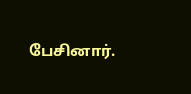பேசினார்.